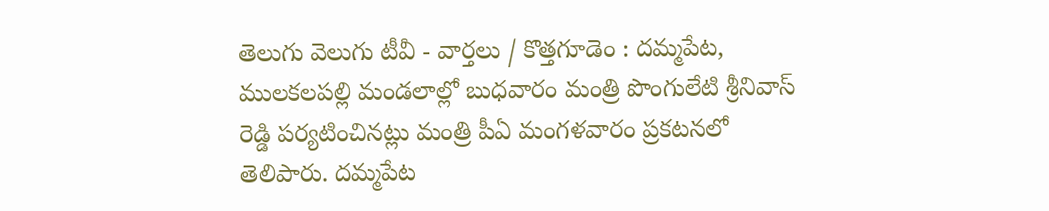తెలుగు వెలుగు టీవీ - వార్తలు / కొత్తగూడెం : దమ్మపేట, ములకలపల్లి మండలాల్లో బుధవారం మంత్రి పొంగులేటి శ్రీనివాస్ రెడ్డి పర్యటించినట్లు మంత్రి పీఏ మంగళవారం ప్రకటనలో తెలిపారు. దమ్మపేట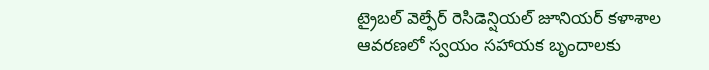ట్రైబల్ వెల్ఫేర్ రెసిడెన్షియల్ జూనియర్ కళాశాల ఆవరణలో స్వయం సహాయక బృందాలకు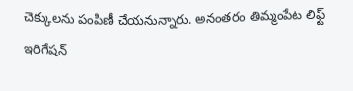చెక్కులను పంపిణీ చేయనున్నారు. అనంతరం తిమ్మంపేట లిఫ్ట్ ఇరిగేషన్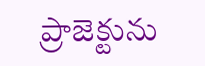ప్రాజెక్టును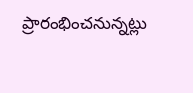ప్రారంభించనున్నట్లు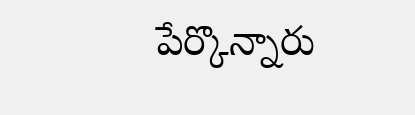పేర్కొన్నారు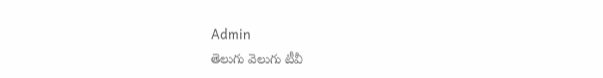Admin
తెలుగు వెలుగు టీవీ